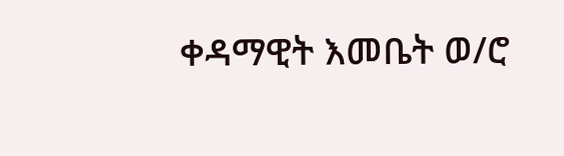ቀዳማዊት እመቤት ወ/ሮ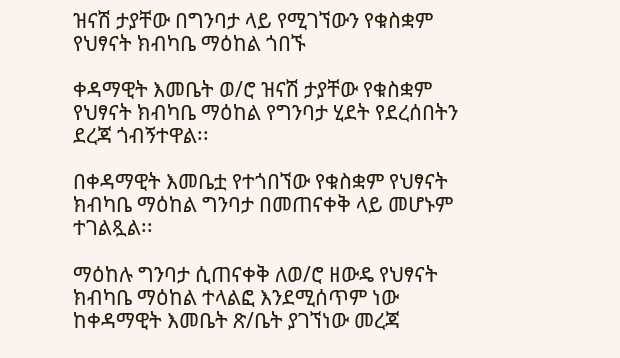ዝናሽ ታያቸው በግንባታ ላይ የሚገኘውን የቁስቋም የህፃናት ክብካቤ ማዕከል ጎበኙ

ቀዳማዊት እመቤት ወ/ሮ ዝናሽ ታያቸው የቁስቋም የህፃናት ክብካቤ ማዕከል የግንባታ ሂደት የደረሰበትን ደረጃ ጎብኝተዋል፡፡

በቀዳማዊት እመቤቷ የተጎበኘው የቁስቋም የህፃናት ክብካቤ ማዕከል ግንባታ በመጠናቀቅ ላይ መሆኑም ተገልጿል፡፡

ማዕከሉ ግንባታ ሲጠናቀቅ ለወ/ሮ ዘውዴ የህፃናት ክብካቤ ማዕከል ተላልፎ እንደሚሰጥም ነው ከቀዳማዊት እመቤት ጽ/ቤት ያገኘነው መረጃ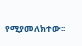የሚያመለክተው፡፡